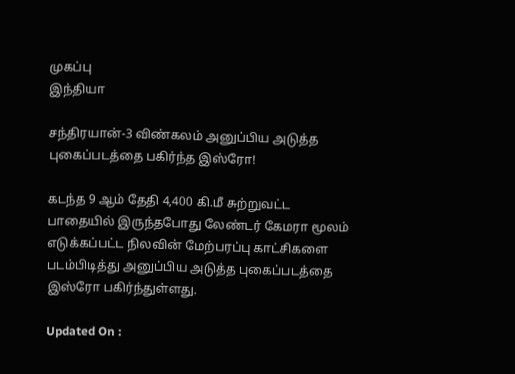முகப்பு
இந்தியா

சந்திரயான்-3 விண்கலம் அனுப்பிய அடுத்த புகைப்படத்தை பகிர்ந்த இஸ்ரோ!

கடந்த 9 ஆம் தேதி 4,400 கி.மீ சுற்றுவட்ட பாதையில் இருந்தபோது லேண்டர் கேமரா மூலம் எடுக்கப்பட்ட நிலவின் மேற்பரப்பு காட்சிகளை படம்பிடித்து அனுப்பிய அடுத்த புகைப்படத்தை இஸ்ரோ பகிர்ந்துள்ளது.

Updated On :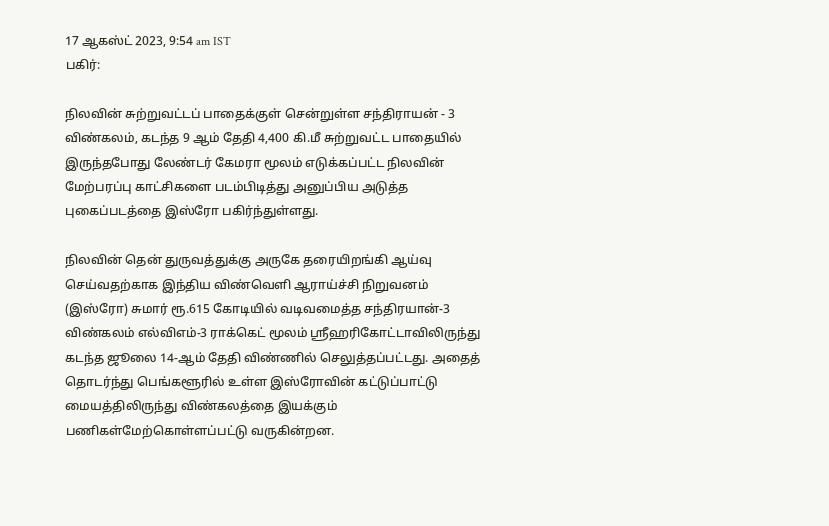17 ஆகஸ்ட் 2023, 9:54 am IST
பகிர்:

நிலவின் சுற்றுவட்டப் பாதைக்குள் சென்றுள்ள சந்திராயன் - 3 விண்கலம், கடந்த 9 ஆம் தேதி 4,400 கி.மீ சுற்றுவட்ட பாதையில் இருந்தபோது லேண்டர் கேமரா மூலம் எடுக்கப்பட்ட நிலவின் மேற்பரப்பு காட்சிகளை படம்பிடித்து அனுப்பிய அடுத்த புகைப்படத்தை இஸ்ரோ பகிர்ந்துள்ளது.

நிலவின் தென் துருவத்துக்கு அருகே தரையிறங்கி ஆய்வு செய்வதற்காக இந்திய விண்வெளி ஆராய்ச்சி நிறுவனம் (இஸ்ரோ) சுமார் ரூ.615 கோடியில் வடிவமைத்த சந்திரயான்-3 விண்கலம் எல்விஎம்-3 ராக்கெட் மூலம் ஸ்ரீஹரிகோட்டாவிலிருந்து கடந்த ஜூலை 14-ஆம் தேதி விண்ணில் செலுத்தப்பட்டது. அதைத் தொடர்ந்து பெங்களூரில் உள்ள இஸ்ரோவின் கட்டுப்பாட்டு மையத்திலிருந்து விண்கலத்தை இயக்கும் பணிகள்மேற்கொள்ளப்பட்டு வருகின்றன.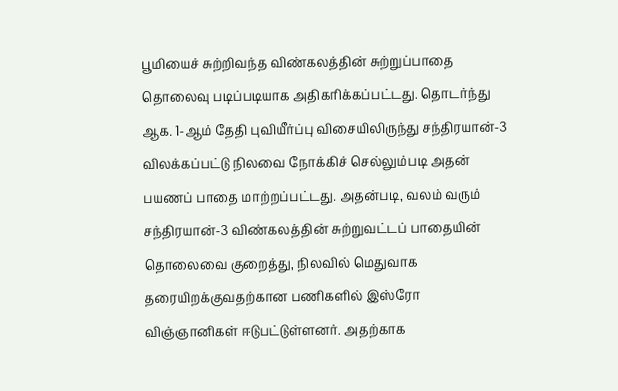பூமியைச் சுற்றிவந்த விண்கலத்தின் சுற்றுப்பாதை தொலைவு படிப்படியாக அதிகரிக்கப்பட்டது. தொடர்ந்து ஆக. 1-ஆம் தேதி புவியீர்ப்பு விசையிலிருந்து சந்திரயான்-3 விலக்கப்பட்டு நிலவை நோக்கிச் செல்லும்படி அதன் பயணப் பாதை மாற்றப்பட்டது. அதன்படி, வலம் வரும் சந்திரயான்-3 விண்கலத்தின் சுற்றுவட்டப் பாதையின் தொலைவை குறைத்து, நிலவில் மெதுவாக தரையிறக்குவதற்கான பணிகளில் இஸ்ரோ விஞ்ஞானிகள் ஈடுபட்டுள்ளனர். அதற்காக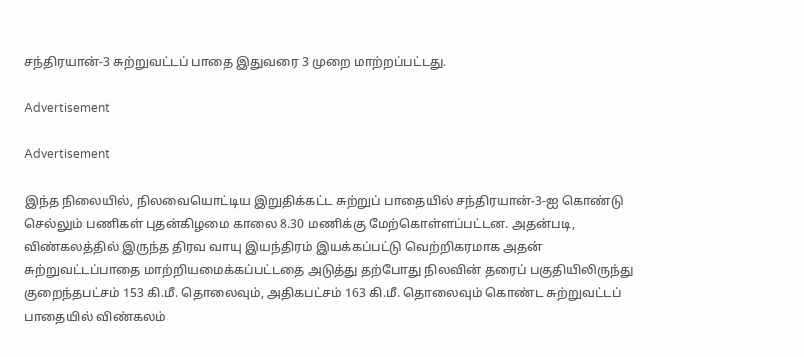சந்திரயான்-3 சுற்றுவட்டப் பாதை இதுவரை 3 முறை மாற்றப்பட்டது.

Advertisement

Advertisement

இந்த நிலையில், நிலவையொட்டிய இறுதிக்கட்ட சுற்றுப் பாதையில் சந்திரயான்-3-ஐ கொண்டு செல்லும் பணிகள் புதன்கிழமை காலை 8.30 மணிக்கு மேற்கொள்ளப்பட்டன. அதன்படி, விண்கலத்தில் இருந்த திரவ வாயு இயந்திரம் இயக்கப்பட்டு வெற்றிகரமாக அதன் சுற்றுவட்டப்பாதை மாற்றியமைக்கப்பட்டதை அடுத்து தற்போது நிலவின் தரைப் பகுதியிலிருந்து குறைந்தபட்சம் 153 கி.மீ. தொலைவும், அதிகபட்சம் 163 கி.மீ. தொலைவும் கொண்ட சுற்றுவட்டப் பாதையில் விண்கலம்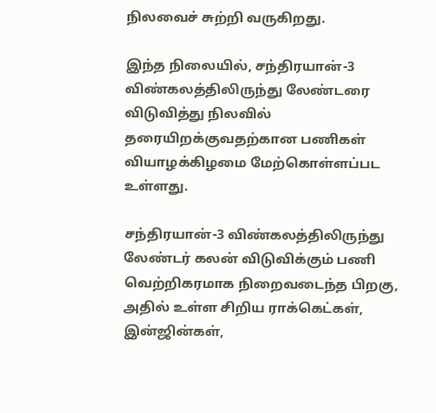நிலவைச் சுற்றி வருகிறது.

இந்த நிலையில், சந்திரயான்-3 விண்கலத்திலிருந்து லேண்டரை விடுவித்து நிலவில் தரையிறக்குவதற்கான பணிகள் வியாழக்கிழமை மேற்கொள்ளப்பட உள்ளது.

சந்திரயான்-3 விண்கலத்திலிருந்து லேண்டர் கலன் விடுவிக்கும் பணி வெற்றிகரமாக நிறைவடைந்த பிறகு, அதில் உள்ள சிறிய ராக்கெட்கள், இன்ஜின்கள்,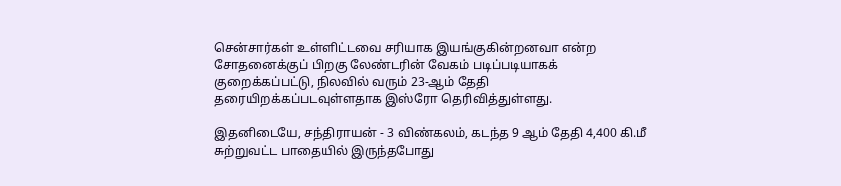சென்சார்கள் உள்ளிட்டவை சரியாக இயங்குகின்றனவா என்ற சோதனைக்குப் பிறகு லேண்டரின் வேகம் படிப்படியாகக் குறைக்கப்பட்டு, நிலவில் வரும் 23-ஆம் தேதி தரையிறக்கப்படவுள்ளதாக இஸ்ரோ தெரிவித்துள்ளது.

இதனிடையே, சந்திராயன் - 3 விண்கலம், கடந்த 9 ஆம் தேதி 4,400 கி.மீ சுற்றுவட்ட பாதையில் இருந்தபோது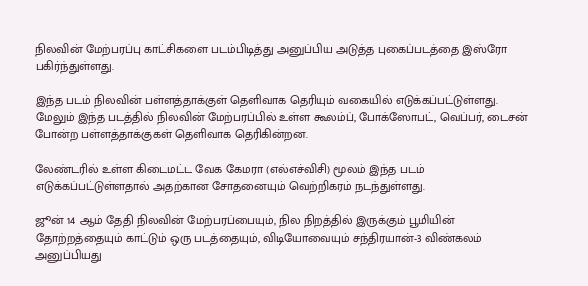நிலவின் மேற்பரப்பு காட்சிகளை படம்பிடித்து அனுப்பிய அடுத்த புகைப்படத்தை இஸ்ரோ பகிர்ந்துள்ளது.

இந்த படம் நிலவின் பள்ளத்தாக்குள் தெளிவாக தெரியும் வகையில் எடுக்கப்பட்டுள்ளது. மேலும் இந்த படத்தில் நிலவின் மேற்பரப்பில் உள்ள கூலம்ப், போக்ஸோபட், வெப்பர், டைசன் போன்ற பள்ளத்தாக்குகள் தெளிவாக தெரிகின்றன.

லேண்டரில் உள்ள கிடைமட்ட வேக கேமரா (எல்எச்விசி) மூலம் இந்த படம் எடுக்கப்பட்டுள்ளதால் அதற்கான சோதனையும் வெற்றிகரம் நடந்துள்ளது.

ஜூன் 14 ஆம் தேதி நிலவின் மேற்பரப்பையும், நில நிறத்தில் இருக்கும் பூமியின் தோற்றத்தையும் காட்டும் ஒரு படத்தையும், விடியோவையும் சந்திரயான்-3 விண்கலம் அனுப்பியது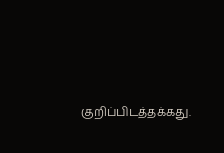குறிப்பிடத்தக்கது.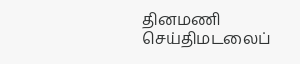தினமணி செய்திமடலைப்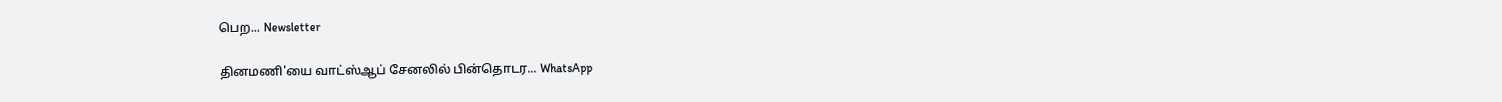பெற... Newsletter

தினமணி'யை வாட்ஸ்ஆப் சேனலில் பின்தொடர... WhatsApp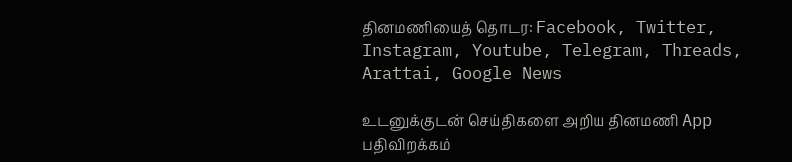தினமணியைத் தொடர: Facebook, Twitter, Instagram, Youtube, Telegram, Threads, Arattai, Google News

உடனுக்குடன் செய்திகளை அறிய தினமணி App பதிவிறக்கம்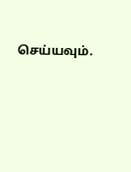செய்யவும்.